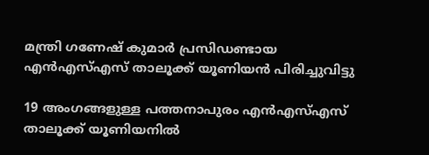മന്ത്രി ഗണേഷ് കുമാർ പ്രസിഡണ്ടായ എൻഎസ്എസ് താലൂക്ക് യൂണിയൻ പിരിച്ചുവിട്ടു

19 അംഗങ്ങളുള്ള പത്തനാപുരം എൻഎസ്എസ് താലൂക്ക് യൂണിയനിൽ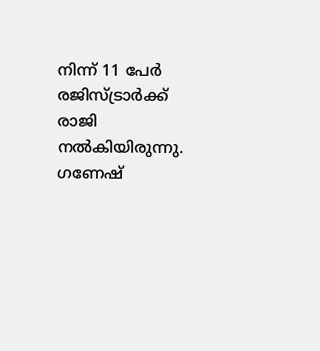നിന്ന് 11 പേർ രജിസ്‌ട്രാർക്ക് രാജി നൽകിയിരുന്നു. ഗണേഷ്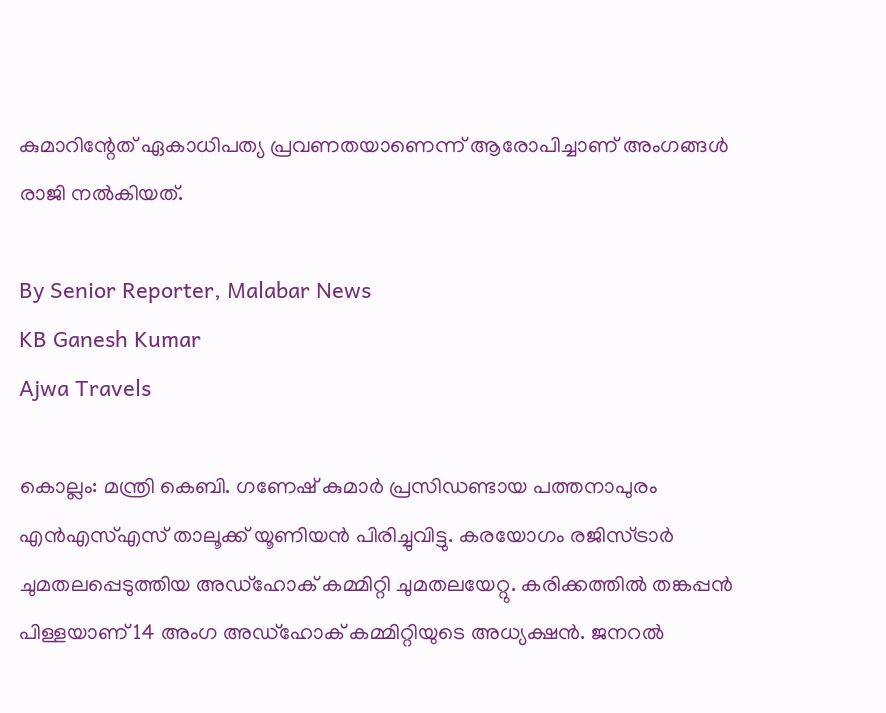കുമാറിന്റേത് ഏകാധിപത്യ പ്രവണതയാണെന്ന് ആരോപിച്ചാണ് അംഗങ്ങൾ രാജി നൽകിയത്.

By Senior Reporter, Malabar News
KB Ganesh Kumar
Ajwa Travels

കൊല്ലം: മന്ത്രി കെബി. ഗണേഷ് കുമാർ പ്രസിഡണ്ടായ പത്തനാപുരം എൻഎസ്എസ് താലൂക്ക് യൂണിയൻ പിരിച്ചുവിട്ടു. കരയോഗം രജിസ്‌ട്രാർ ചുമതലപ്പെടുത്തിയ അഡ്‌ഹോക് കമ്മിറ്റി ചുമതലയേറ്റു. കരിക്കത്തിൽ തങ്കപ്പൻ പിള്ളയാണ് 14 അംഗ അഡ്‌ഹോക് കമ്മിറ്റിയുടെ അധ്യക്ഷൻ. ജനറൽ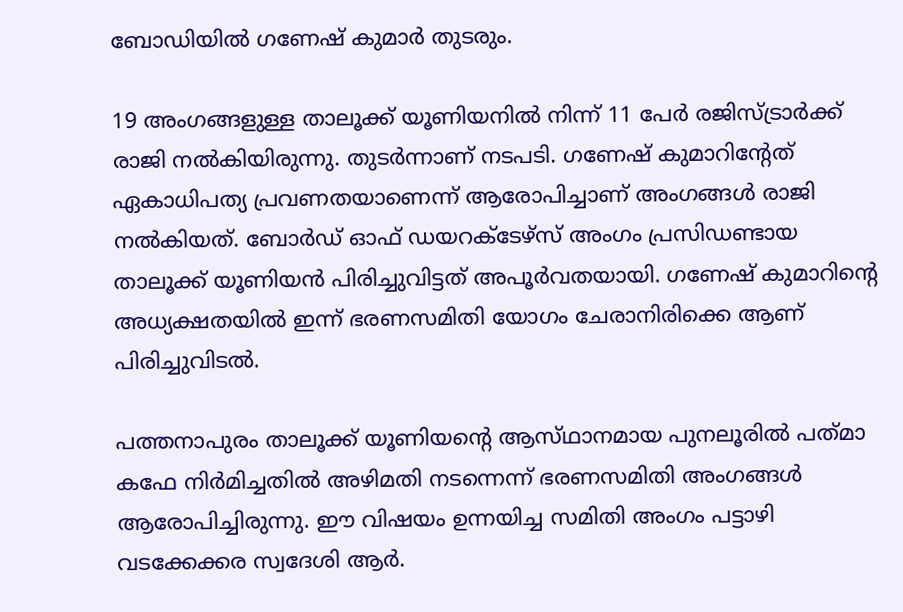ബോഡിയിൽ ഗണേഷ് കുമാർ തുടരും.

19 അംഗങ്ങളുള്ള താലൂക്ക് യൂണിയനിൽ നിന്ന് 11 പേർ രജിസ്‌ട്രാർക്ക് രാജി നൽകിയിരുന്നു. തുടർന്നാണ് നടപടി. ഗണേഷ് കുമാറിന്റേത് ഏകാധിപത്യ പ്രവണതയാണെന്ന് ആരോപിച്ചാണ് അംഗങ്ങൾ രാജി നൽകിയത്. ബോർഡ് ഓഫ് ഡയറക്‌ടേഴ്‌സ് അംഗം പ്രസിഡണ്ടായ താലൂക്ക് യൂണിയൻ പിരിച്ചുവിട്ടത് അപൂർവതയായി. ഗണേഷ് കുമാറിന്റെ അധ്യക്ഷതയിൽ ഇന്ന് ഭരണസമിതി യോഗം ചേരാനിരിക്കെ ആണ് പിരിച്ചുവിടൽ.

പത്തനാപുരം താലൂക്ക് യൂണിയന്റെ ആസ്‌ഥാനമായ പുനലൂരിൽ പത്‌മാ കഫേ നിർമിച്ചതിൽ അഴിമതി നടന്നെന്ന് ഭരണസമിതി അംഗങ്ങൾ ആരോപിച്ചിരുന്നു. ഈ വിഷയം ഉന്നയിച്ച സമിതി അംഗം പട്ടാഴി വടക്കേക്കര സ്വദേശി ആർ.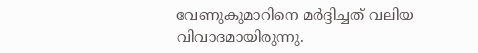വേണുകുമാറിനെ മർദ്ദിച്ചത് വലിയ വിവാദമായിരുന്നു.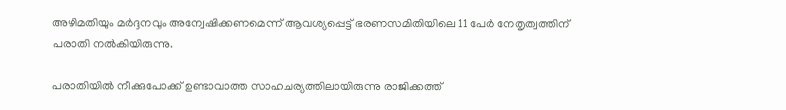അഴിമതിയും മർദ്ദനവും അന്വേഷിക്കണമെന്ന് ആവശ്യപ്പെട്ട് ഭരണസമിതിയിലെ 11 പേർ നേതൃത്വത്തിന് പരാതി നൽകിയിരുന്നു.

പരാതിയിൽ നീക്കുപോക്ക് ഉണ്ടാവാത്ത സാഹചര്യത്തിലായിരുന്നു രാജിക്കത്ത്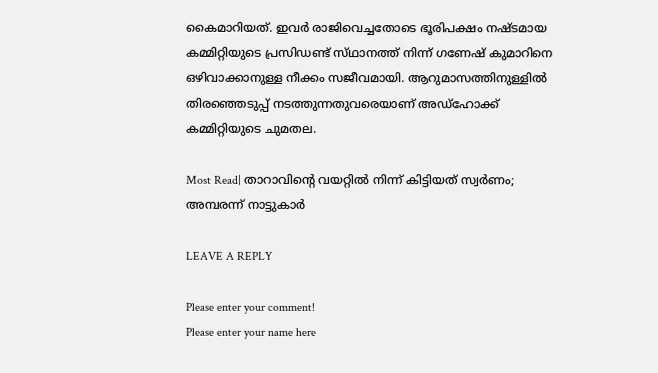കൈമാറിയത്. ഇവർ രാജിവെച്ചതോടെ ഭൂരിപക്ഷം നഷ്‌ടമായ കമ്മിറ്റിയുടെ പ്രസിഡണ്ട് സ്‌ഥാനത്ത്‌ നിന്ന് ഗണേഷ് കുമാറിനെ ഒഴിവാക്കാനുള്ള നീക്കം സജീവമായി. ആറുമാസത്തിനുള്ളിൽ തിരഞ്ഞെടുപ്പ് നടത്തുന്നതുവരെയാണ് അഡ്‌ഹോക്ക് കമ്മിറ്റിയുടെ ചുമതല.

Most Read| താറാവിന്റെ വയറ്റിൽ നിന്ന് കിട്ടിയത് സ്വർണം; അമ്പരന്ന് നാട്ടുകാർ

LEAVE A REPLY

Please enter your comment!
Please enter your name here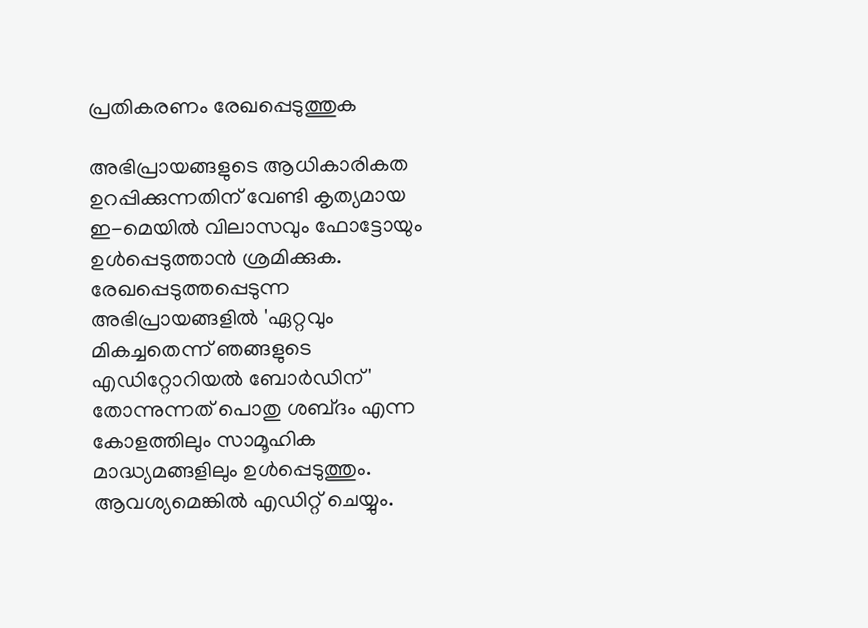പ്രതികരണം രേഖപ്പെടുത്തുക

അഭിപ്രായങ്ങളുടെ ആധികാരികത ഉറപ്പിക്കുന്നതിന് വേണ്ടി കൃത്യമായ ഇ-മെയിൽ വിലാസവും ഫോട്ടോയും ഉൾപ്പെടുത്താൻ ശ്രമിക്കുക. രേഖപ്പെടുത്തപ്പെടുന്ന അഭിപ്രായങ്ങളിൽ 'ഏറ്റവും മികച്ചതെന്ന് ഞങ്ങളുടെ എഡിറ്റോറിയൽ ബോർഡിന്' തോന്നുന്നത് പൊതു ശബ്‌ദം എന്ന കോളത്തിലും സാമൂഹിക മാദ്ധ്യമങ്ങളിലും ഉൾപ്പെടുത്തും. ആവശ്യമെങ്കിൽ എഡിറ്റ് ചെയ്യും.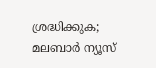ശ്രദ്ധിക്കുക; മലബാർ ന്യൂസ്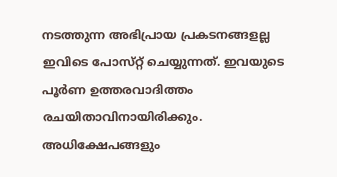നടത്തുന്ന അഭിപ്രായ പ്രകടനങ്ങളല്ല ഇവിടെ പോസ്‌റ്റ് ചെയ്യുന്നത്. ഇവയുടെ പൂർണ ഉത്തരവാദിത്തം രചയിതാവിനായിരിക്കും. അധിക്ഷേപങ്ങളും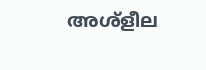അശ്‌ളീല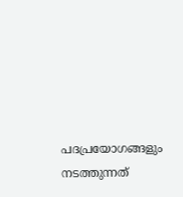പദപ്രയോഗങ്ങളും നടത്തുന്നത്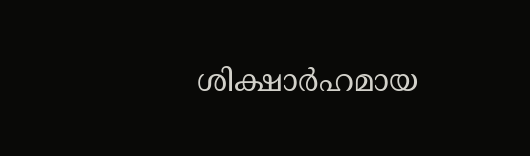ശിക്ഷാർഹമായ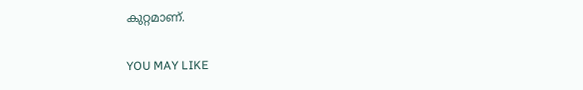കുറ്റമാണ്.

YOU MAY LIKE